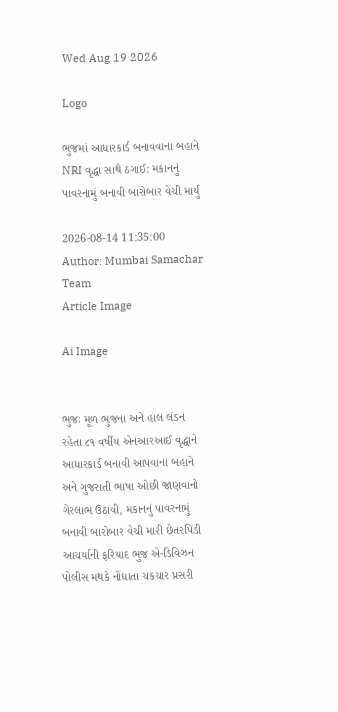Wed Aug 19 2026

Logo

ભુજમાં આધારકાર્ડ બનાવવાના બહાને NRI વૃદ્ધા સાથે ઠગાઈ: મકાનનું પાવરનામું બનાવી બારોબાર વેચી માર્યું

2026-08-14 11:35:00
Author: Mumbai Samachar Team
Article Image

Ai Image


ભુજઃ મૂળ ભુજના અને હાલ લંડન રહેતા ૮૧ વર્ષીય એનઆરઆઈ વૃદ્ધાને આધારકાર્ડ બનાવી આપવાના બહાને અને ગુજરાતી ભાષા ઓછી જાણવાનો ગેરલાભ ઉઠાવી, મકાનનું પાવરનામું બનાવી બારોબાર વેચી મારી છેતરપિંડી આચર્યાની ફરિયાદ ભુજ એ-ડિવિઝન પોલીસ મથકે નોંધાતા ચકચાર પ્રસરી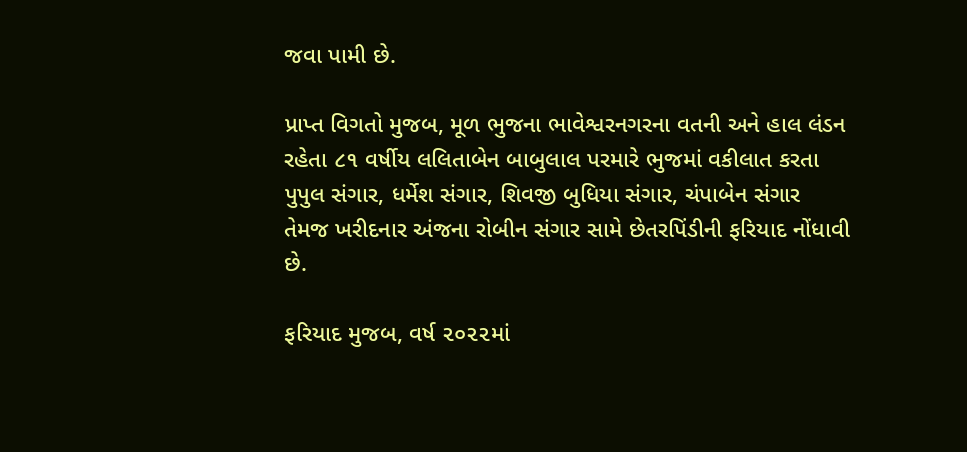જવા પામી છે.

પ્રાપ્ત વિગતો મુજબ, મૂળ ભુજના ભાવેશ્વરનગરના વતની અને હાલ લંડન રહેતા ૮૧ વર્ષીય લલિતાબેન બાબુલાલ પરમારે ભુજમાં વકીલાત કરતા પુપુલ સંગાર, ધર્મેશ સંગાર, શિવજી બુધિયા સંગાર, ચંપાબેન સંગાર તેમજ ખરીદનાર અંજના રોબીન સંગાર સામે છેતરપિંડીની ફરિયાદ નોંધાવી છે.

ફરિયાદ મુજબ, વર્ષ ૨૦૨૨માં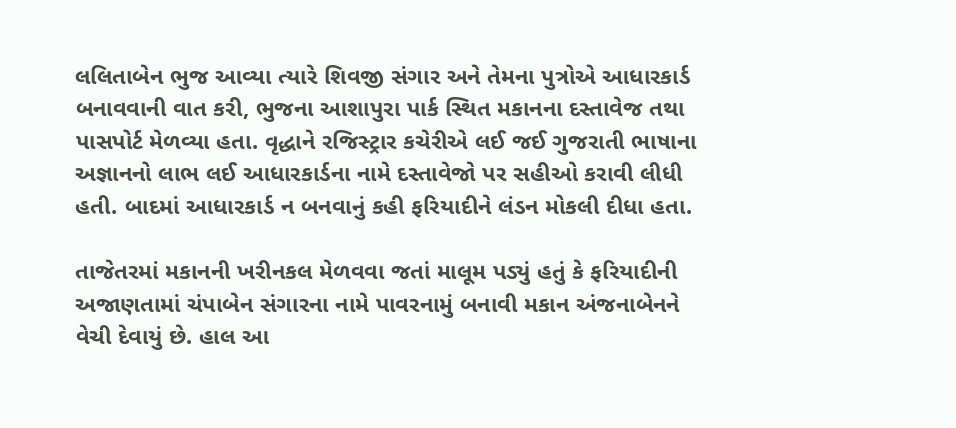લલિતાબેન ભુજ આવ્યા ત્યારે શિવજી સંગાર અને તેમના પુત્રોએ આધારકાર્ડ બનાવવાની વાત કરી, ભુજના આશાપુરા પાર્ક સ્થિત મકાનના દસ્તાવેજ તથા પાસપોર્ટ મેળવ્યા હતા. વૃદ્ધાને રજિસ્ટ્રાર કચેરીએ લઈ જઈ ગુજરાતી ભાષાના અજ્ઞાનનો લાભ લઈ આધારકાર્ડના નામે દસ્તાવેજો પર સહીઓ કરાવી લીધી હતી. બાદમાં આધારકાર્ડ ન બનવાનું કહી ફરિયાદીને લંડન મોકલી દીધા હતા.

તાજેતરમાં મકાનની ખરીનકલ મેળવવા જતાં માલૂમ પડ્યું હતું કે ફરિયાદીની અજાણતામાં ચંપાબેન સંગારના નામે પાવરનામું બનાવી મકાન અંજનાબેનને વેચી દેવાયું છે. હાલ આ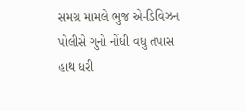સમગ્ર મામલે ભુજ એ-ડિવિઝન પોલીસે ગુનો નોંધી વધુ તપાસ હાથ ધરી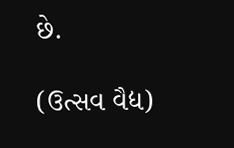છે.

(ઉત્સવ વૈદ્ય)